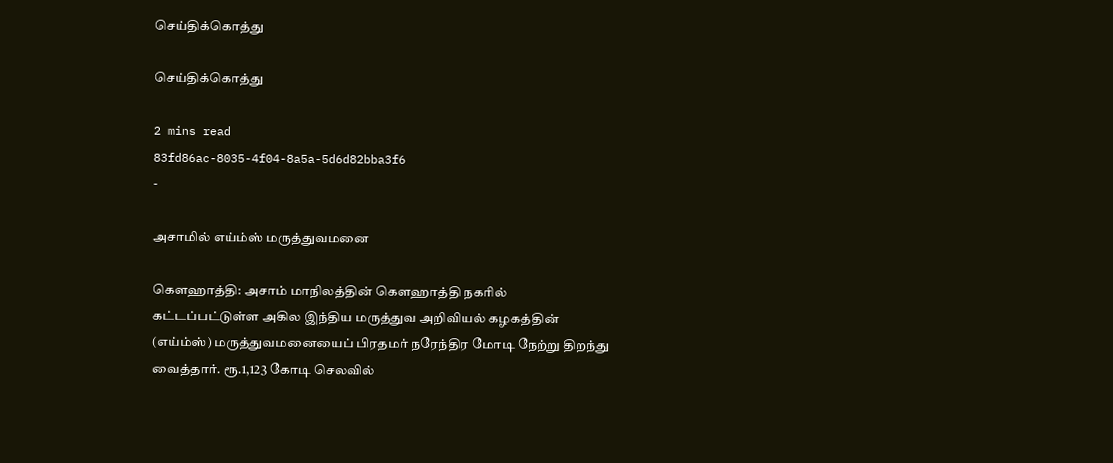செய்திக்கொத்து

செய்திக்கொத்து

2 mins read
83fd86ac-8035-4f04-8a5a-5d6d82bba3f6
-

அசாமில் எய்ம்ஸ் மருத்துவமனை

கௌஹாத்தி: அசாம் மாநிலத்தின் கௌஹாத்தி நகரில் கட்டப்பட்டுள்ள அகில இந்திய மருத்துவ அறிவியல் கழகத்தின் (எய்ம்ஸ்) மருத்துவமனையைப் பிரதமர் நரேந்திர மோடி நேற்று திறந்து வைத்தார். ரூ.1,123 கோடி செலவில்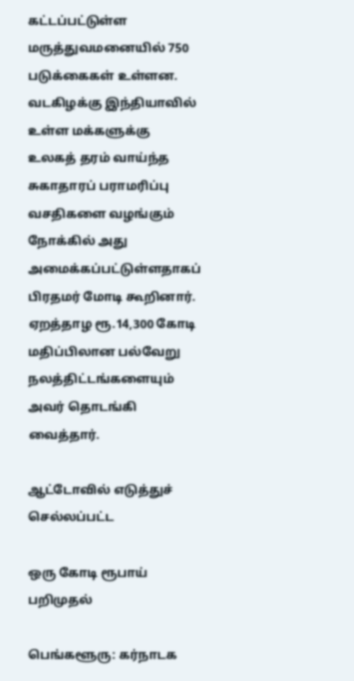கட்டப்பட்டுள்ள மருத்துவமனையில் 750 படுக்கைகள் உள்ளன. வடகிழக்கு இந்தியாவில் உள்ள மக்களுக்கு உலகத் தரம் வாய்ந்த சுகாதாரப் பராமரிப்பு வசதிகளை வழங்கும் நோக்கில் அது அமைக்கப்பட்டுள்ளதாகப் பிரதமர் மோடி கூறினார். ஏறத்தாழ ரூ.14,300 கோடி மதிப்பிலான பல்வேறு நலத்திட்டங்களையும் அவர் தொடங்கி வைத்தார்.

ஆட்டோவில் எடுத்துச் செல்லப்பட்ட

ஒரு கோடி ரூபாய் பறிமுதல்

பெங்களூரு: கர்நாடக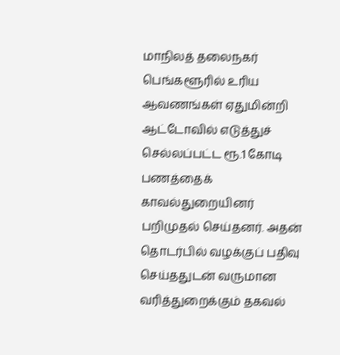மாநிலத் தலைநகர் பெங்களூரில் உரிய ஆவணங்கள் ஏதுமின்றி ஆட்டோவில் எடுத்துச் செல்லப்பட்ட ரூ.1 கோடி பணத்தைக் காவல்துறையினர் பறிமுதல் செய்தனர். அதன் தொடர்பில் வழக்குப் பதிவு செய்ததுடன் வருமான வரித்துறைக்கும் தகவல்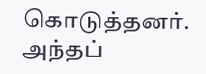கொடுத்தனர். அந்தப்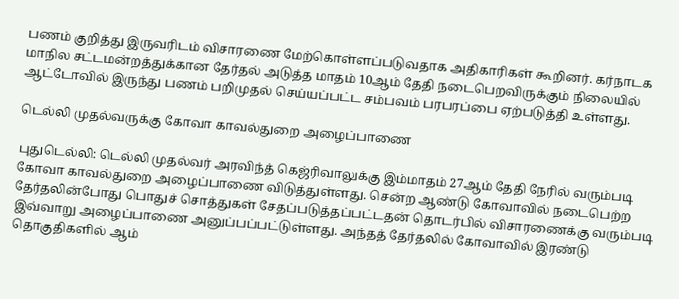பணம் குறித்து இருவரிடம் விசாரணை மேற்கொள்ளப்படுவதாக அதிகாரிகள் கூறினர். கர்நாடக மாநில சட்டமன்றத்துக்கான தேர்தல் அடுத்த மாதம் 10ஆம் தேதி நடைபெறவிருக்கும் நிலையில் ஆட்டோவில் இருந்து பணம் பறிமுதல் செய்யப்பட்ட சம்பவம் பரபரப்பை ஏற்படுத்தி உள்ளது.

டெல்லி முதல்வருக்கு கோவா காவல்துறை அழைப்பாணை

புதுடெல்லி: டெல்லி முதல்வர் அரவிந்த் கெஜ்ரிவாலுக்கு இம்மாதம் 27ஆம் தேதி நேரில் வரும்படி கோவா காவல்துறை அழைப்பாணை விடுத்துள்ளது. சென்ற ஆண்டு கோவாவில் நடைபெற்ற தேர்தலின்போது பொதுச் சொத்துகள் சேதப்படுத்தப்பட்டதன் தொடர்பில் விசாரணைக்கு வரும்படி இவ்வாறு அழைப்பாணை அனுப்பப்பட்டுள்ளது. அந்தத் தேர்தலில் கோவாவில் இரண்டு தொகுதிகளில் ஆம்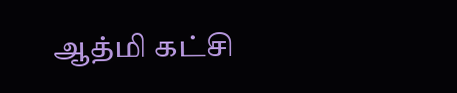ஆத்மி கட்சி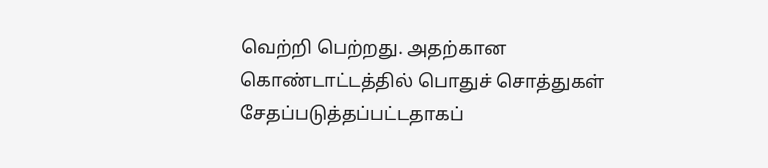வெற்றி பெற்றது. அதற்கான கொண்டாட்டத்தில் பொதுச் சொத்துகள் சேதப்படுத்தப்பட்டதாகப்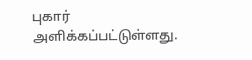புகார் அளிக்கப்பட்டுள்ளது.